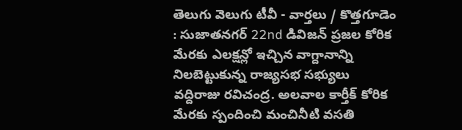తెలుగు వెలుగు టీవీ - వార్తలు / కొత్తగూడెం : సుజాతనగర్ 22nd డివిజన్ ప్రజల కోరిక మేరకు ఎలక్షన్లో ఇచ్చిన వాగ్దానాన్ని నిలబెట్టుకున్న రాజ్యసభ సభ్యులు వద్దిరాజు రవిచంద్ర. అలవాల కార్తీక్ కోరిక మేరకు స్పందించి మంచినీటి వసతి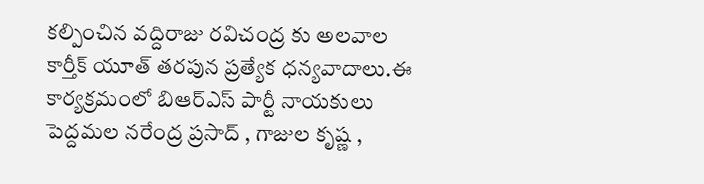కల్పించిన వద్దిరాజు రవిచంద్ర కు అలవాల కార్తీక్ యూత్ తరపున ప్రత్యేక ధన్యవాదాలు.ఈ కార్యక్రమంలో బిఆర్ఎస్ పార్టీ నాయకులు పెద్దమల నరేంద్ర ప్రసాద్ , గాజుల కృష్ణ ,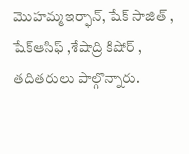మొహమ్మఇర్ఫాన్, షేక్ సాజిత్ , షేక్ఆసిఫ్ ,శేషాద్రి కిషోర్ , తదితరులు పాల్గొన్నారు.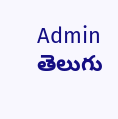Admin
తెలుగు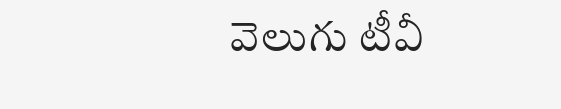వెలుగు టీవీ